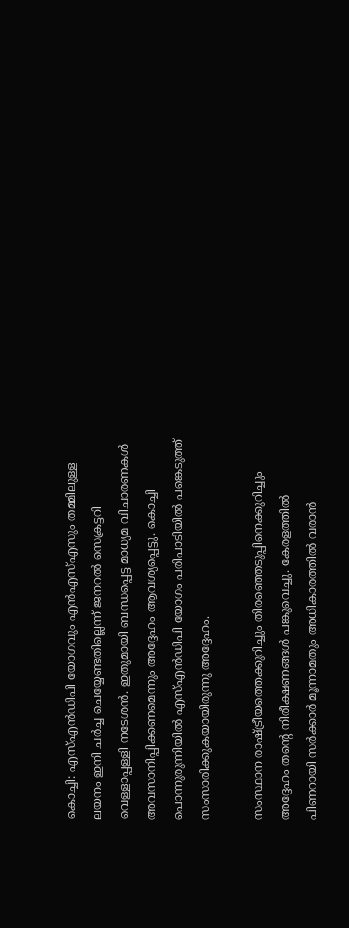കൊച്ചി: എസ്എന്‍ഡിപി യോഗവും എന്‍എസ്എസും തമ്മിലുള്ള ലയനം ഇനി ചര്‍ച്ച ചെയ്യേണ്ടതില്ലെന്ന് ജനറല്‍ സെക്രട്ടറി വെള്ളാപ്പള്ളി നടേശന്‍. ഇതുമായി ബന്ധപ്പെട്ട മാധ്യമ വിചാരണകള്‍ അവസാനിപ്പിക്കണമെന്നും അദ്ദേഹം ആവശ്യപ്പെട്ടു. കൊച്ചി പൊന്നുരുന്നിയില്‍ എസ്എന്‍ഡിപി യോഗം പരിപാടിയില്‍ പങ്കെടുത്ത് സംസാരിക്കുകയായിരുന്നു അദ്ദേഹം.

സംസ്ഥാന രാഷ്ട്രീയത്തെക്കുറിച്ചും തിരഞ്ഞെടുപ്പിനെക്കുറിച്ചും അദ്ദേഹം തന്റെ നിരീക്ഷണങ്ങള്‍ പങ്കുവെച്ചു. കേരളത്തില്‍ പിണറായി സര്‍ക്കാര്‍ മൂന്നാമതും അധികാരത്തില്‍ വരാന്‍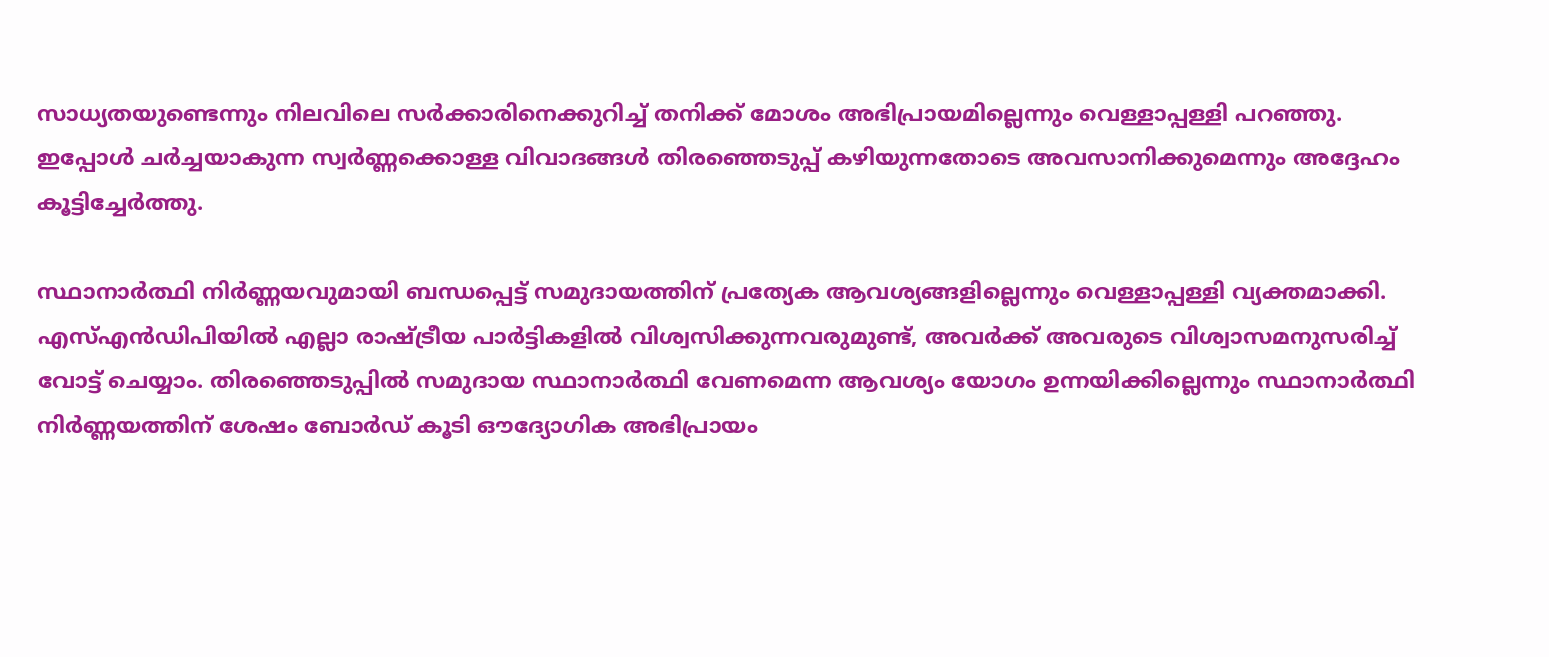സാധ്യതയുണ്ടെന്നും നിലവിലെ സര്‍ക്കാരിനെക്കുറിച്ച് തനിക്ക് മോശം അഭിപ്രായമില്ലെന്നും വെള്ളാപ്പള്ളി പറഞ്ഞു. ഇപ്പോള്‍ ചര്‍ച്ചയാകുന്ന സ്വര്‍ണ്ണക്കൊള്ള വിവാദങ്ങള്‍ തിരഞ്ഞെടുപ്പ് കഴിയുന്നതോടെ അവസാനിക്കുമെന്നും അദ്ദേഹം കൂട്ടിച്ചേര്‍ത്തു.

സ്ഥാനാര്‍ത്ഥി നിര്‍ണ്ണയവുമായി ബന്ധപ്പെട്ട് സമുദായത്തിന് പ്രത്യേക ആവശ്യങ്ങളില്ലെന്നും വെള്ളാപ്പള്ളി വ്യക്തമാക്കി. എസ്എന്‍ഡിപിയില്‍ എല്ലാ രാഷ്ട്രീയ പാര്‍ട്ടികളില്‍ വിശ്വസിക്കുന്നവരുമുണ്ട്, അവര്‍ക്ക് അവരുടെ വിശ്വാസമനുസരിച്ച് വോട്ട് ചെയ്യാം. തിരഞ്ഞെടുപ്പില്‍ സമുദായ സ്ഥാനാര്‍ത്ഥി വേണമെന്ന ആവശ്യം യോഗം ഉന്നയിക്കില്ലെന്നും സ്ഥാനാര്‍ത്ഥി നിര്‍ണ്ണയത്തിന് ശേഷം ബോര്‍ഡ് കൂടി ഔദ്യോഗിക അഭിപ്രായം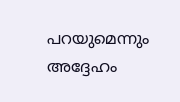പറയുമെന്നും അദ്ദേഹം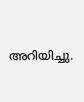അറിയിച്ചു.